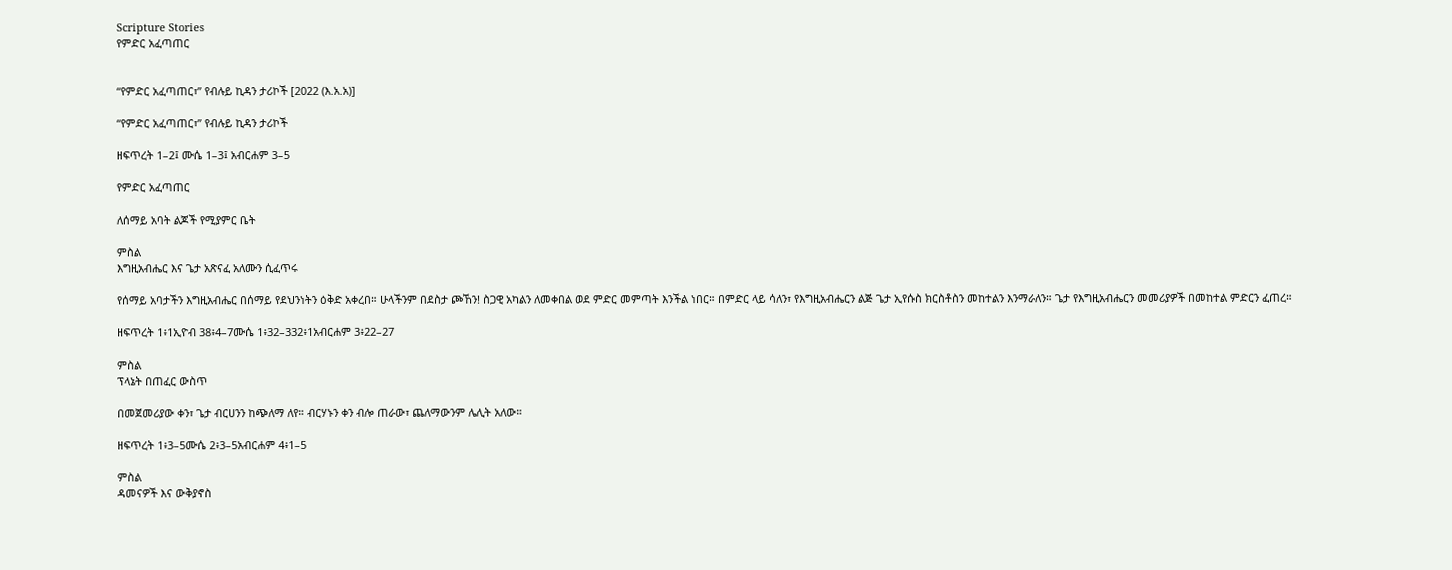Scripture Stories
የምድር አፈጣጠር


“የምድር አፈጣጠር፣” የብሉይ ኪዳን ታሪኮች [2022 (እ.አ.አ)]

“የምድር አፈጣጠር፣” የብሉይ ኪዳን ታሪኮች

ዘፍጥረት 1–2፤ ሙሴ 1–3፤ አብርሐም 3–5

የምድር አፈጣጠር

ለሰማይ አባት ልጆች የሚያምር ቤት

ምስል
እግዚአብሔር እና ጌታ አጽናፈ አለሙን ሲፈጥሩ

የሰማይ አባታችን እግዚአብሔር በሰማይ የደህንነትን ዕቅድ አቀረበ። ሁላችንም በደስታ ጮኸን! ስጋዊ አካልን ለመቀበል ወደ ምድር መምጣት እንችል ነበር። በምድር ላይ ሳለን፣ የእግዚአብሔርን ልጅ ጌታ ኢየሱስ ክርስቶስን መከተልን እንማራለን። ጌታ የእግዚአብሔርን መመሪያዎች በመከተል ምድርን ፈጠረ።

ዘፍጥረት 1፥1ኢዮብ 38፥4–7ሙሴ 1፥32–332፥1አብርሐም 3፥22–27

ምስል
ፕላኔት በጠፈር ውስጥ

በመጀመሪያው ቀን፣ ጌታ ብርሀንን ከጭለማ ለየ። ብርሃኑን ቀን ብሎ ጠራው፣ ጨለማውንም ሌሊት አለው።

ዘፍጥረት 1፥3–5ሙሴ 2፥3–5አብርሐም 4፥1–5

ምስል
ዳመናዎች እና ውቅያኖስ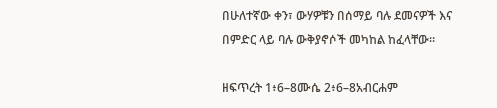በሁለተኛው ቀን፣ ውሃዎቹን በሰማይ ባሉ ደመናዎች እና በምድር ላይ ባሉ ውቅያኖሶች መካከል ከፈላቸው።

ዘፍጥረት 1፥6–8ሙሴ 2፥6–8አብርሐም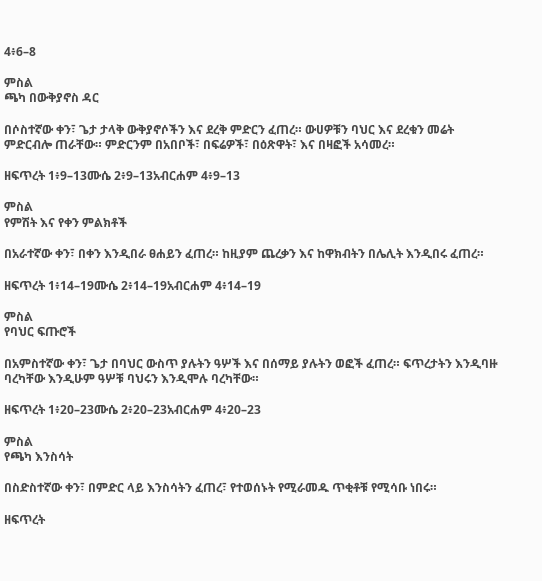4፥6–8

ምስል
ጫካ በውቅያኖስ ዳር

በሶስተኛው ቀን፣ ጌታ ታላቅ ውቅያኖሶችን እና ደረቅ ምድርን ፈጠረ። ውሀዎቹን ባህር እና ደረቁን መሬት ምድርብሎ ጠራቸው። ምድርንም በአበቦች፣ በፍሬዎች፣ በዕጽዋት፣ እና በዛፎች አሳመረ።

ዘፍጥረት 1፥9–13ሙሴ 2፥9–13አብርሐም 4፥9–13

ምስል
የምሽት እና የቀን ምልክቶች

በአራተኛው ቀን፣ በቀን እንዲበራ ፀሐይን ፈጠረ። ከዚያም ጨረቃን እና ከዋክብትን በሌሊት እንዲበሩ ፈጠረ።

ዘፍጥረት 1፥14–19ሙሴ 2፥14–19አብርሐም 4፥14–19

ምስል
የባህር ፍጡሮች

በአምስተኛው ቀን፣ ጌታ በባህር ውስጥ ያሉትን ዓሦች እና በሰማይ ያሉትን ወፎች ፈጠረ። ፍጥረታትን እንዲባዙ ባረካቸው እንዲሁም ዓሦቹ ባህሩን እንዲሞሉ ባረካቸው።

ዘፍጥረት 1፥20–23ሙሴ 2፥20–23አብርሐም 4፥20–23

ምስል
የጫካ እንስሳት

በስድስተኛው ቀን፣ በምድር ላይ እንስሳትን ፈጠረ፣ የተወሰኑት የሚራመዱ ጥቂቶቹ የሚሳቡ ነበሩ።

ዘፍጥረት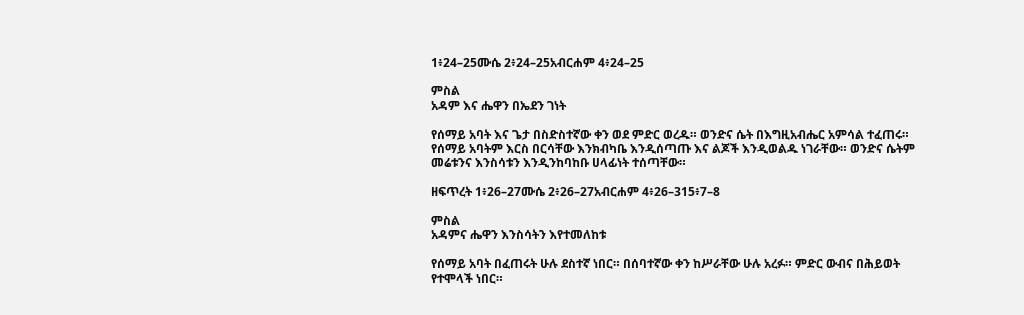1፥24–25ሙሴ 2፥24–25አብርሐም 4፥24–25

ምስል
አዳም እና ሔዋን በኤደን ገነት

የሰማይ አባት እና ጌታ በስድስተኛው ቀን ወደ ምድር ወረዱ። ወንድና ሴት በእግዚአብሔር አምሳል ተፈጠሩ። የሰማይ አባትም እርስ በርሳቸው እንክብካቤ እንዲሰጣጡ እና ልጆች እንዲወልዱ ነገራቸው። ወንድና ሴትም መሬቱንና እንስሳቱን እንዲንከባከቡ ሀላፊነት ተሰጣቸው።

ዘፍጥረት 1፥26–27ሙሴ 2፥26–27አብርሐም 4፥26–315፥7–8

ምስል
አዳምና ሔዋን እንስሳትን እየተመለከቱ

የሰማይ አባት በፈጠሩት ሁሉ ደስተኛ ነበር። በሰባተኛው ቀን ከሥራቸው ሁሉ አረፉ። ምድር ውብና በሕይወት የተሞላች ነበር።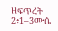ዘፍጥረት 2፥1–3ሙሴ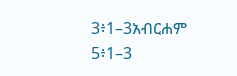3፥1–3አብርሐም 5፥1–3